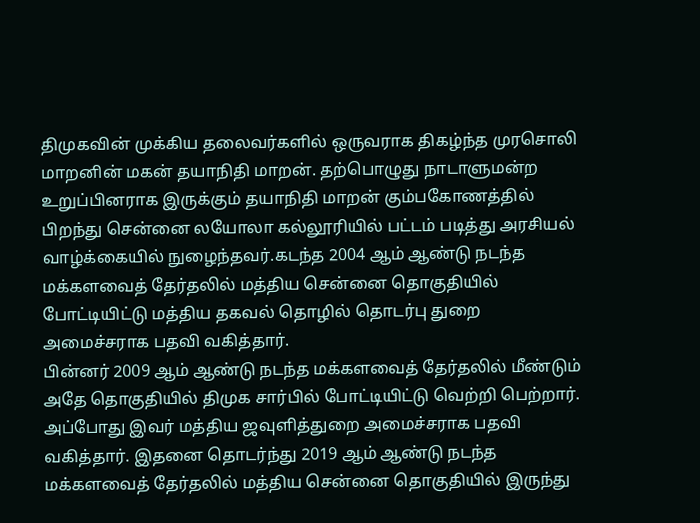திமுகவின் முக்கிய தலைவர்களில் ஒருவராக திகழ்ந்த முரசொலி மாறனின் மகன் தயாநிதி மாறன். தற்பொழுது நாடாளுமன்ற உறுப்பினராக இருக்கும் தயாநிதி மாறன் கும்பகோணத்தில் பிறந்து சென்னை லயோலா கல்லூரியில் பட்டம் படித்து அரசியல் வாழ்க்கையில் நுழைந்தவர்.கடந்த 2004 ஆம் ஆண்டு நடந்த மக்களவைத் தேர்தலில் மத்திய சென்னை தொகுதியில் போட்டியிட்டு மத்திய தகவல் தொழில் தொடர்பு துறை அமைச்சராக பதவி வகித்தார்.
பின்னர் 2009 ஆம் ஆண்டு நடந்த மக்களவைத் தேர்தலில் மீண்டும் அதே தொகுதியில் திமுக சார்பில் போட்டியிட்டு வெற்றி பெற்றார். அப்போது இவர் மத்திய ஜவுளித்துறை அமைச்சராக பதவி வகித்தார். இதனை தொடர்ந்து 2019 ஆம் ஆண்டு நடந்த மக்களவைத் தேர்தலில் மத்திய சென்னை தொகுதியில் இருந்து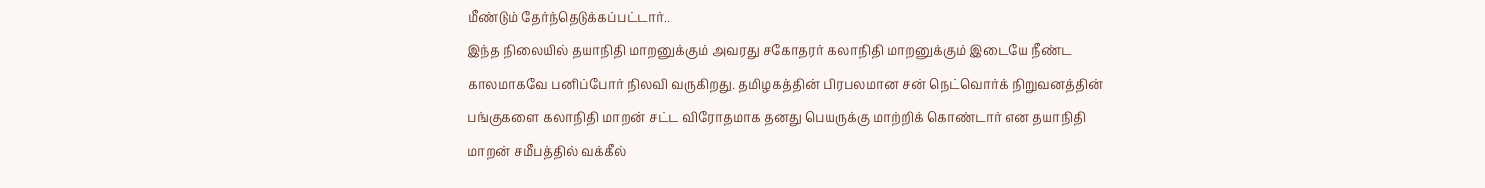மீண்டும் தேர்ந்தெடுக்கப்பட்டார்..
இந்த நிலையில் தயாநிதி மாறனுக்கும் அவரது சகோதரர் கலாநிதி மாறனுக்கும் இடையே நீண்ட காலமாகவே பனிப்போர் நிலவி வருகிறது. தமிழகத்தின் பிரபலமான சன் நெட்வொர்க் நிறுவனத்தின் பங்குகளை கலாநிதி மாறன் சட்ட விரோதமாக தனது பெயருக்கு மாற்றிக் கொண்டார் என தயாநிதி மாறன் சமீபத்தில் வக்கீல்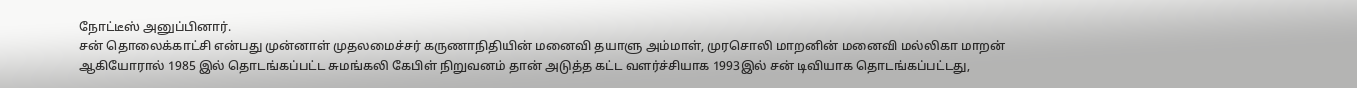நோட்டீஸ் அனுப்பினார்.
சன் தொலைக்காட்சி என்பது முன்னாள் முதலமைச்சர் கருணாநிதியின் மனைவி தயாளு அம்மாள், முரசொலி மாறனின் மனைவி மல்லிகா மாறன் ஆகியோரால் 1985 இல் தொடங்கப்பட்ட சுமங்கலி கேபிள் நிறுவனம் தான் அடுத்த கட்ட வளர்ச்சியாக 1993இல் சன் டிவியாக தொடங்கப்பட்டது,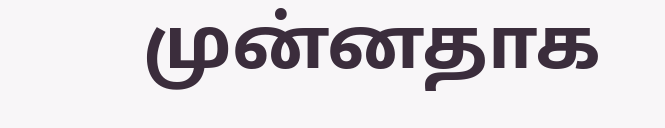முன்னதாக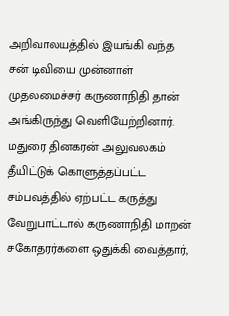அறிவாலயத்தில் இயங்கி வந்த சன் டிவியை முன்னாள் முதலமைச்சர் கருணாநிதி தான் அங்கிருந்து வெளியேற்றினார். மதுரை தினகரன் அலுவலகம் தீயிட்டுக் கொளுத்தப்பட்ட சம்பவத்தில் ஏற்பட்ட கருத்து வேறுபாட்டால் கருணாநிதி மாறன் சகோதரர்களை ஒதுக்கி வைத்தார்,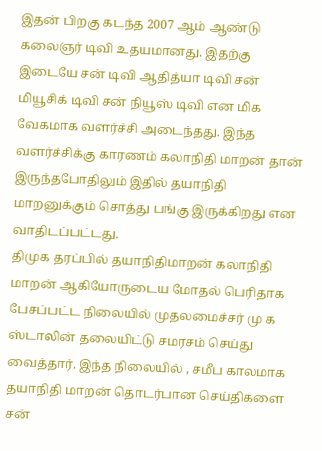இதன் பிறகு கடந்த 2007 ஆம் ஆண்டு கலைஞர் டிவி உதயமானது. இதற்கு இடையே சன் டிவி ஆதித்யா டிவி சன் மியூசிக் டிவி சன் நியூஸ் டிவி என மிக வேகமாக வளர்ச்சி அடைந்தது. இந்த வளர்ச்சிக்கு காரணம் கலாநிதி மாறன் தான் இருந்தபோதிலும் இதில் தயாநிதி மாறனுக்கும் சொத்து பங்கு இருக்கிறது என வாதிடப்பட்டது.
திமுக தரப்பில் தயாநிதிமாறன் கலாநிதி மாறன் ஆகியோருடைய மோதல் பெரிதாக பேசப்பட்ட நிலையில் முதலமைச்சர் மு க ஸ்டாலின் தலையிட்டு சமரசம் செய்து வைத்தார். இந்த நிலையில் , சமீப காலமாக தயாநிதி மாறன் தொடர்பான செய்திகளை சன்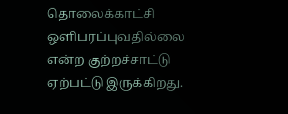தொலைக்காட்சி ஒளிபரப்புவதில்லை என்ற குற்றச்சாட்டு ஏற்பட்டு இருக்கிறது.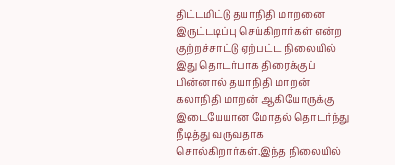திட்டமிட்டு தயாநிதி மாறனை இருட்டடிப்பு செய்கிறார்கள் என்ற குற்றச்சாட்டு ஏற்பட்ட நிலையில் இது தொடர்பாக திரைக்குப் பின்னால் தயாநிதி மாறன் கலாநிதி மாறன் ஆகியோருக்கு இடையேயான மோதல் தொடர்ந்து நீடித்து வருவதாக சொல்கிறார்கள்.இந்த நிலையில்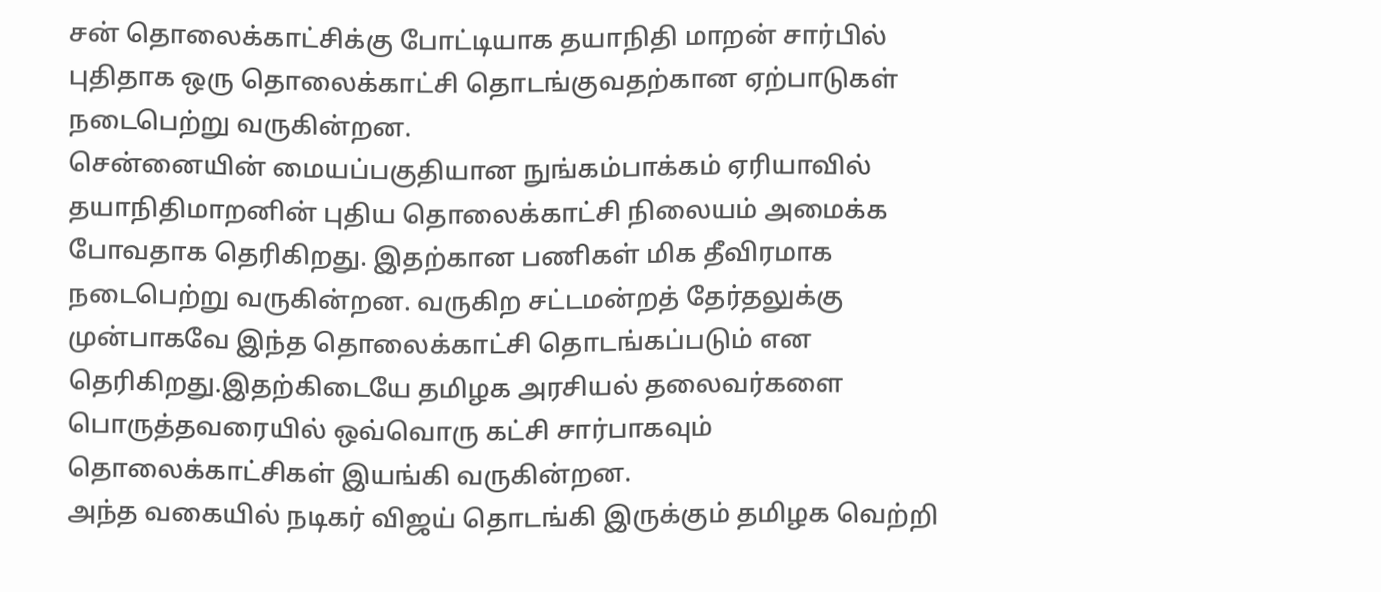சன் தொலைக்காட்சிக்கு போட்டியாக தயாநிதி மாறன் சார்பில் புதிதாக ஒரு தொலைக்காட்சி தொடங்குவதற்கான ஏற்பாடுகள் நடைபெற்று வருகின்றன.
சென்னையின் மையப்பகுதியான நுங்கம்பாக்கம் ஏரியாவில் தயாநிதிமாறனின் புதிய தொலைக்காட்சி நிலையம் அமைக்க போவதாக தெரிகிறது. இதற்கான பணிகள் மிக தீவிரமாக நடைபெற்று வருகின்றன. வருகிற சட்டமன்றத் தேர்தலுக்கு முன்பாகவே இந்த தொலைக்காட்சி தொடங்கப்படும் என தெரிகிறது.இதற்கிடையே தமிழக அரசியல் தலைவர்களை பொருத்தவரையில் ஒவ்வொரு கட்சி சார்பாகவும் தொலைக்காட்சிகள் இயங்கி வருகின்றன.
அந்த வகையில் நடிகர் விஜய் தொடங்கி இருக்கும் தமிழக வெற்றி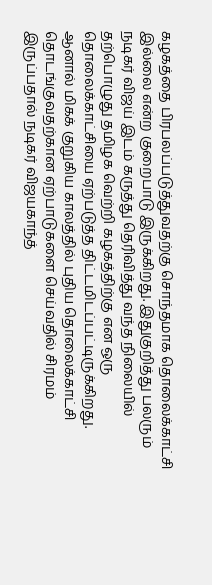கழகத்தை பிரபலப்படுத்துவதற்கு சொந்தமாக தொலைக்காட்சி இல்லை என்ற குறைபாடு இருக்கிறது. இதுகுறித்து பலரும் நடிகர் விஜய் இடம் கருத்து தெரிவித்து வந்த நிலையில் தற்பொழுது தமிழக வெற்றி கழகத்திற்கு என ஒரு தொலைக்காட்சியை ஏற்படுத்த திட்டமிடப்பட்டிருக்கிறது.
ஆனால் மிகக் குறுகிய காலத்தில் புதிய தொலைக்காட்சி தொடங்குவதற்கான ஏற்பாடுகளை செய்வதில் சிரமம் இருப்பதால் நடிகர் விஜயகாந்த்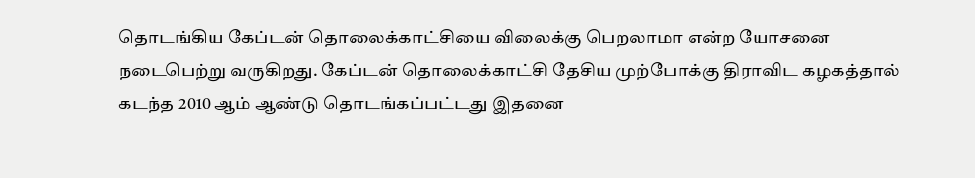தொடங்கிய கேப்டன் தொலைக்காட்சியை விலைக்கு பெறலாமா என்ற யோசனை நடைபெற்று வருகிறது. கேப்டன் தொலைக்காட்சி தேசிய முற்போக்கு திராவிட கழகத்தால் கடந்த 2010 ஆம் ஆண்டு தொடங்கப்பட்டது இதனை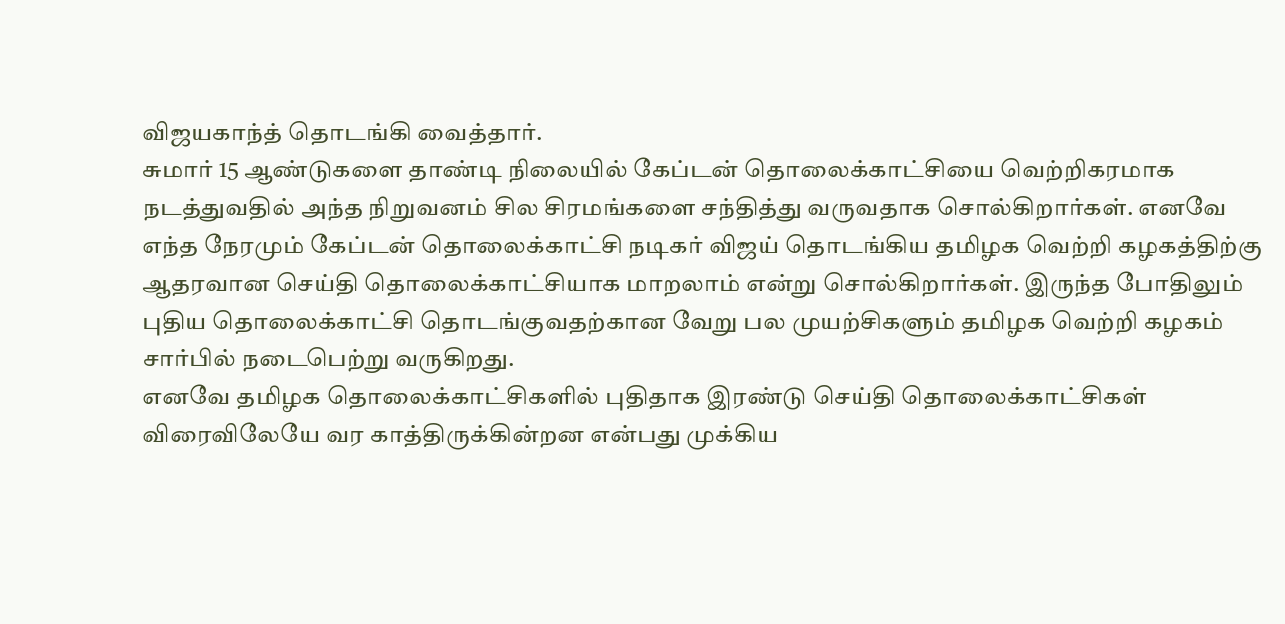விஜயகாந்த் தொடங்கி வைத்தார்.
சுமார் 15 ஆண்டுகளை தாண்டி நிலையில் கேப்டன் தொலைக்காட்சியை வெற்றிகரமாக நடத்துவதில் அந்த நிறுவனம் சில சிரமங்களை சந்தித்து வருவதாக சொல்கிறார்கள். எனவே எந்த நேரமும் கேப்டன் தொலைக்காட்சி நடிகர் விஜய் தொடங்கிய தமிழக வெற்றி கழகத்திற்கு ஆதரவான செய்தி தொலைக்காட்சியாக மாறலாம் என்று சொல்கிறார்கள். இருந்த போதிலும் புதிய தொலைக்காட்சி தொடங்குவதற்கான வேறு பல முயற்சிகளும் தமிழக வெற்றி கழகம் சார்பில் நடைபெற்று வருகிறது.
எனவே தமிழக தொலைக்காட்சிகளில் புதிதாக இரண்டு செய்தி தொலைக்காட்சிகள் விரைவிலேயே வர காத்திருக்கின்றன என்பது முக்கிய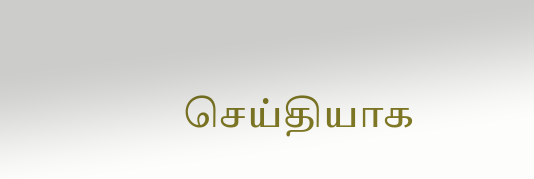செய்தியாக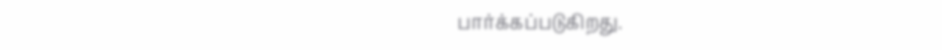பார்க்கப்படுகிறது.